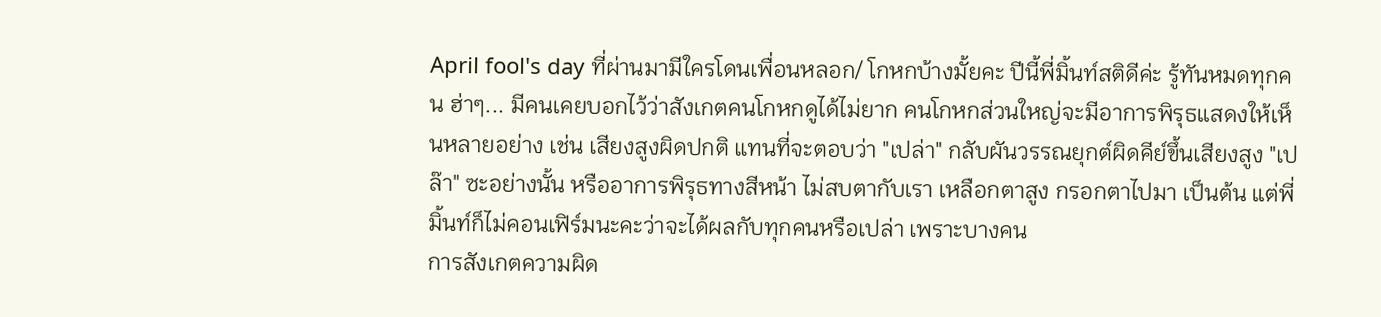April fool's day ที่ผ่านมามีใครโดนเพื่อนหลอก/ โกหกบ้างมั้ยคะ ปีนี้พี่มิ้นท์สติดีค่ะ รู้ทันหมดทุกคน ฮ่าๆ... มีคนเคยบอกไว้ว่าสังเกตคนโกหกดูได้ไม่ยาก คนโกหกส่วนใหญ่จะมีอาการพิรุธแสดงให้เห็นหลายอย่าง เช่น เสียงสูงผิดปกติ แทนที่จะตอบว่า "เปล่า" กลับผันวรรณยุกต์ผิดคีย์ขึ้นเสียงสูง "เปล๊า" ซะอย่างนั้น หรืออาการพิรุธทางสีหน้า ไม่สบตากับเรา เหลือกตาสูง กรอกตาไปมา เป็นต้น แต่พี่มิ้นท์ก็ไม่คอนเฟิร์มนะคะว่าจะได้ผลกับทุกคนหรือเปล่า เพราะบางคน
การสังเกตความผิด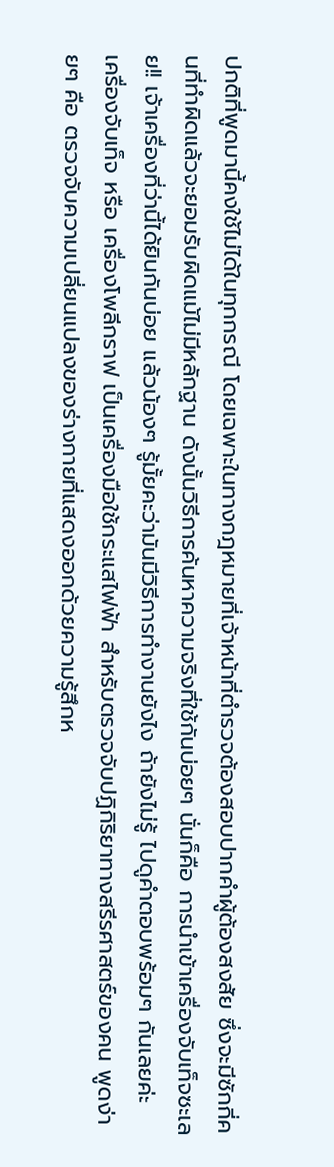ปกติที่พูดมานี้คงใช้ไม่ได้ในทุกกรณี โดยเฉพาะในทางกฎหมายที่เจ้าหน้าที่ตำรวจต้องสอบปากคำผู้ต้องสงสัย ซึ่งจะมีซักกี่คนที่ทำผิดแล้วจะยอมรับผิดแม้ไม่มีหลักฐาน ดังนั้นวิธีการค้นหาความจริงที่ใช้กันบ่อยๆ นั่นก็คือ การนำเข้าเครื่องจับเท็จซะเลย!! เจ้าเครื่องที่ว่านี้ได้ยินกันบ่อย แล้วน้องๆ รู้มั้ยคะว่ามันมีวิธีการทำงานยังไง ถ้ายังไม่รู้ ไปดูคำตอบพร้อมๆ กันเลยค่ะ
เครื่องจับเท็จ หรือ เครื่องโพลีกราฟ เป็นเครื่องมือใช้กระแสไฟฟ้า สำหรับตรวจจับปฏิกิริยาทางสรีรศาสตร์ของคน พูดง่ายๆ คือ ตรวจจับความเปลี่ยนแปลงของร่างกายที่แสดงออกด้วยความรู้สึกห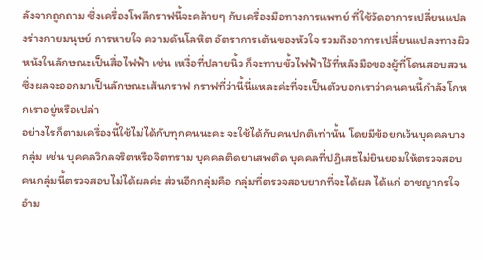ลังจากถูกถาม ซึ่งเครื่องโพลีกราฟนี้จะคล้ายๆ กับเครื่องมือทางการแพทย์ ที่ใช้วัดอาการเปลี่ยนแปลงร่างกายมนุษย์ การหายใจ ความดันโลหิต อัตราการเต้นของหัวใจ รวมถึงอาการเปลี่ยนแปลงทางผิวหนังในลักษณะเป็นสื่อไฟฟ้า เช่น เหงื่อที่ปลายนิ้ว ก็จะทาบขั้วไฟฟ้าไว้ที่หลังมือของผู้ที่โดนสอบสวน ซึ่งผลจะออกมาเป็นลักษณะเส้นกราฟ กราฟที่ว่านี้นี่แหละค่ะที่จะเป็นตัวบอกเราว่าคนคนนี้กำลังโกหกเราอยู่หรือเปล่า
อย่างไรก็ตามเครื่องนี้ใช้ไม่ได้กับทุกคนนะคะ จะใช้ได้กับคนปกติเท่านั้น โดยมีข้อยกเว้นบุคคลบางกลุ่ม เช่น บุคคลวิกลจริตหรือจิตทราม บุคคลติดยาเสพติด บุคคลที่ปฏิเสธไม่ยินยอมให้ตรวจสอบ คนกลุ่มนี้ตรวจสอบไม่ได้ผลค่ะ ส่วนอีกกลุ่มคือ กลุ่มที่ตรวจสอบยากที่จะได้ผล ได้แก่ อาชญากรใจอำม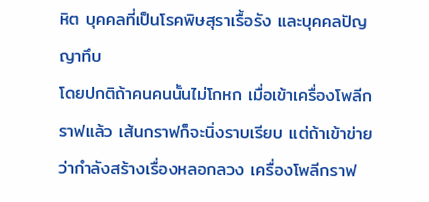หิต บุคคลที่เป็นโรคพิษสุราเรื้อรัง และบุคคลปัญญาทึบ
โดยปกติถ้าคนคนนั้นไม่โกหก เมื่อเข้าเครื่องโพลีกราฟแล้ว เส้นกราฟก็จะนิ่งราบเรียบ แต่ถ้าเข้าข่ายว่ากำลังสร้างเรื่องหลอกลวง เครื่องโพลีกราฟ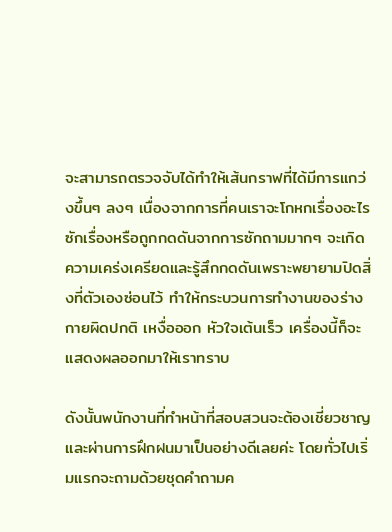จะสามารถตรวจจับได้ทำให้เส้นกราฟที่ได้มีการแกว่งขึ้นๆ ลงๆ เนื่องจากการที่คนเราจะโกหกเรื่องอะไรซักเรื่องหรือถูกกดดันจากการซักถามมากๆ จะเกิดความเคร่งเครียดและรู้สึกกดดันเพราะพยายามปิดสิ่งที่ตัวเองซ่อนไว้ ทำให้กระบวนการทำงานของร่างกายผิดปกติ เหงื่อออก หัวใจเต้นเร็ว เครื่องนี้ก็จะแสดงผลออกมาให้เราทราบ

ดังนั้นพนักงานที่ทำหน้าที่สอบสวนจะต้องเชี่ยวชาญและผ่านการฝึกฝนมาเป็นอย่างดีเลยค่ะ โดยทั่วไปเริ่มแรกจะถามด้วยชุดคำถามค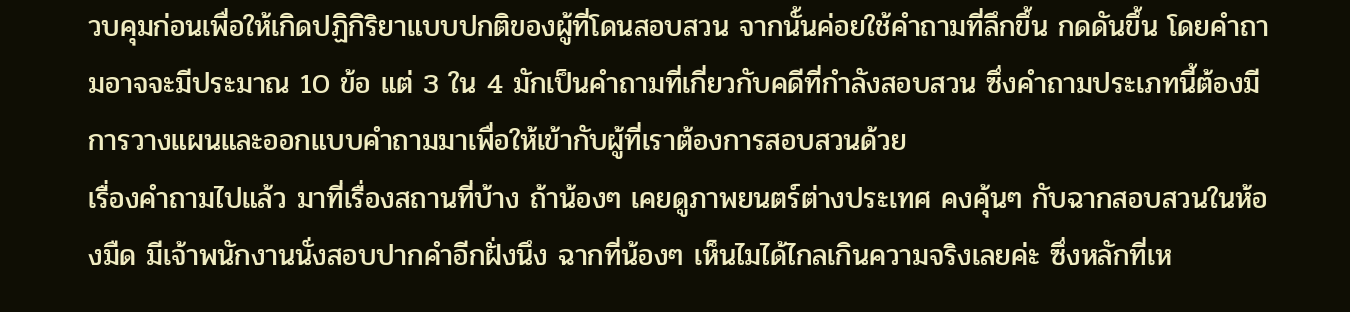วบคุมก่อนเพื่อให้เกิดปฏิกิริยาแบบปกติของผู้ที่โดนสอบสวน จากนั้นค่อยใช้คำถามที่ลึกขึ้น กดดันขึ้น โดยคำถามอาจจะมีประมาณ 10 ข้อ แต่ 3 ใน 4 มักเป็นคำถามที่เกี่ยวกับคดีที่กำลังสอบสวน ซึ่งคำถามประเภทนี้ต้องมีการวางแผนและออกแบบคำถามมาเพื่อให้เข้ากับผู้ที่เราต้องการสอบสวนด้วย
เรื่องคำถามไปแล้ว มาที่เรื่องสถานที่บ้าง ถ้าน้องๆ เคยดูภาพยนตร์ต่างประเทศ คงคุ้นๆ กับฉากสอบสวนในห้องมืด มีเจ้าพนักงานนั่งสอบปากคำอีกฝั่งนึง ฉากที่น้องๆ เห็นไมได้ไกลเกินความจริงเลยค่ะ ซึ่งหลักที่เห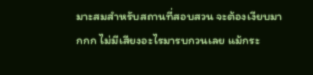มาะสมสำหรับสถานที่สอบสวน จะต้องเงียบมากกก ไม่มีเสียงอะไรมารบกวนเลย แม้กระ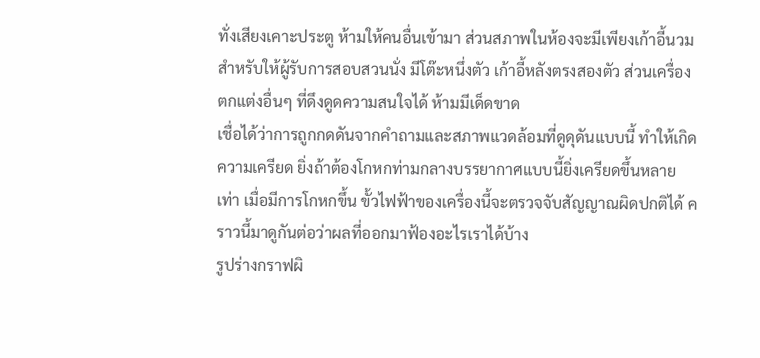ทั่งเสียงเคาะประตู ห้ามให้คนอื่นเข้ามา ส่วนสภาพในห้องจะมีเพียงเก้าอี้นวมสำหรับให้ผู้รับการสอบสวนนั่ง มีโต๊ะหนึ่งตัว เก้าอี้หลังตรงสองตัว ส่วนเครื่องตกแต่งอื่นๆ ที่ดึงดูดความสนใจได้ ห้ามมีเด็ดขาด
เชื่อได้ว่าการถูกกดดันจากคำถามและสภาพแวดล้อมที่ดูดุดันแบบนี้ ทำให้เกิดความเครียด ยิ่งถ้าต้องโกหกท่ามกลางบรรยากาศแบบนี้ยิ่งเครียดขึ้นหลายเท่า เมื่อมีการโกหกขึ้น ขั้วไฟฟ้าของเครื่องนี้จะตรวจจับสัญญาณผิดปกติได้ คราวนี้มาดูกันต่อว่าผลที่ออกมาฟ้องอะไรเราได้บ้าง
รูปร่างกราฟผิ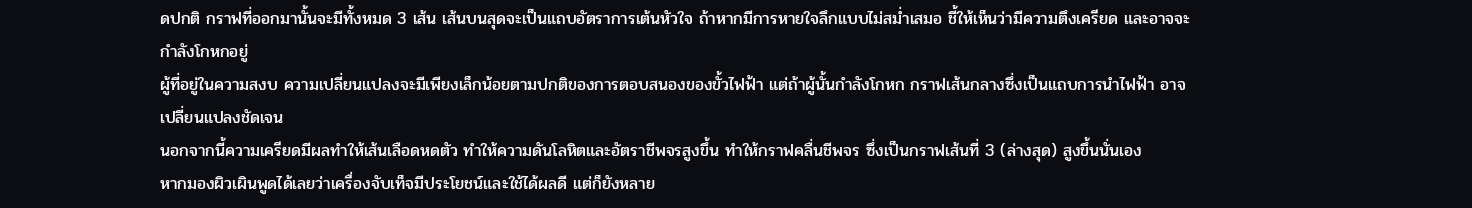ดปกติ กราฟที่ออกมานั้นจะมีทั้งหมด 3 เส้น เส้นบนสุดจะเป็นแถบอัตราการเต้นหัวใจ ถ้าหากมีการหายใจลึกแบบไม่สม่ำเสมอ ชี้ให้เห็นว่ามีความตึงเครียด และอาจจะกำลังโกหกอยู่
ผู้ที่อยู่ในความสงบ ความเปลี่ยนแปลงจะมีเพียงเล็กน้อยตามปกติของการตอบสนองของขั้วไฟฟ้า แต่ถ้าผู้นั้นกำลังโกหก กราฟเส้นกลางซึ่งเป็นแถบการนำไฟฟ้า อาจเปลี่ยนแปลงชัดเจน
นอกจากนี้ความเครียดมีผลทำให้เส้นเลือดหดตัว ทำให้ความดันโลหิตและอัตราชีพจรสูงขึ้น ทำให้กราฟคลื่นชีพจร ซึ่งเป็นกราฟเส้นที่ 3 (ล่างสุด) สูงขึ้นนั่นเอง
หากมองผิวเผินพูดได้เลยว่าเครื่องจับเท็จมีประโยชน์และใช้ได้ผลดี แต่ก็ยังหลาย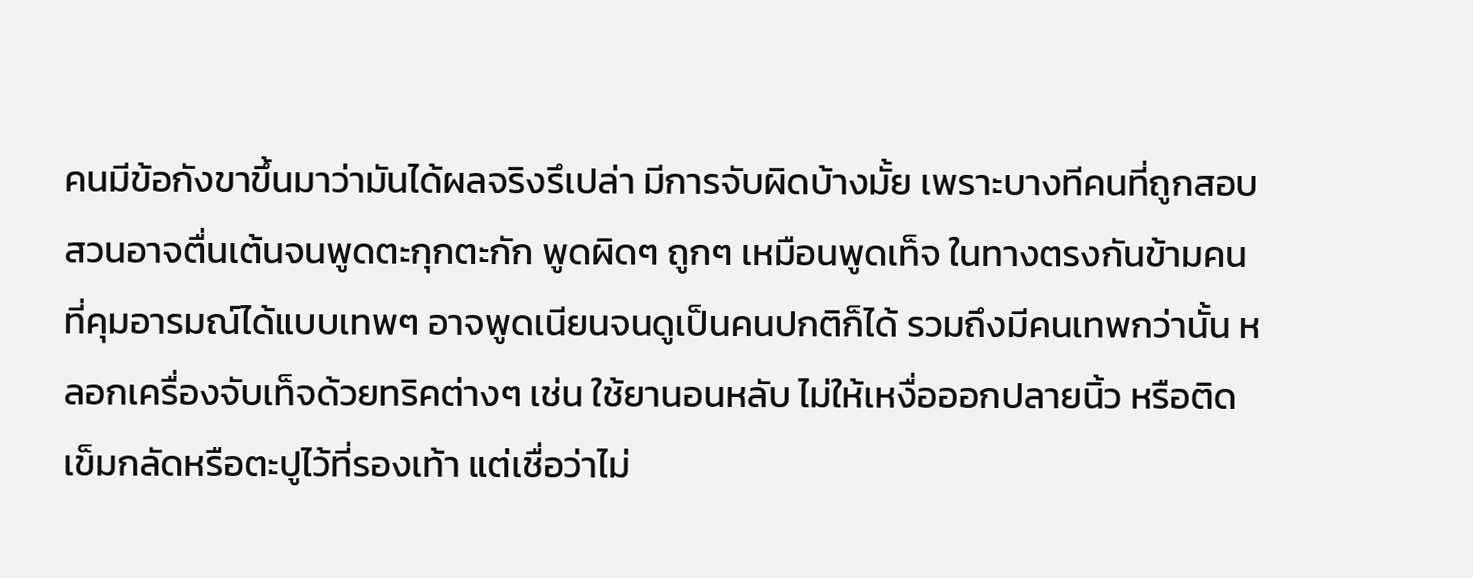คนมีข้อกังขาขึ้นมาว่ามันได้ผลจริงรึเปล่า มีการจับผิดบ้างมั้ย เพราะบางทีคนที่ถูกสอบสวนอาจตื่นเต้นจนพูดตะกุกตะกัก พูดผิดๆ ถูกๆ เหมือนพูดเท็จ ในทางตรงกันข้ามคนที่คุมอารมณ์ได้แบบเทพๆ อาจพูดเนียนจนดูเป็นคนปกติก็ได้ รวมถึงมีคนเทพกว่านั้น หลอกเครื่องจับเท็จด้วยทริคต่างๆ เช่น ใช้ยานอนหลับ ไม่ให้เหงื่อออกปลายนิ้ว หรือติดเข็มกลัดหรือตะปูไว้ที่รองเท้า แต่เชื่อว่าไม่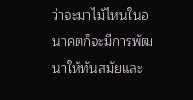ว่าจะมาไม้ไหนในอนาคตก็จะมีการพัฒนาให้ทันสมัยและ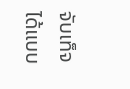จับเท็จได้แบบ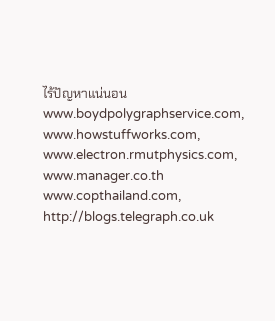ไร้ปัญหาแน่นอน
www.boydpolygraphservice.com, www.howstuffworks.com,
www.electron.rmutphysics.com, www.manager.co.th
www.copthailand.com, http://blogs.telegraph.co.uk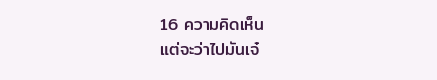16 ความคิดเห็น
แต่จะว่าไปมันเจ๋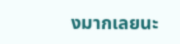งมากเลยนะ